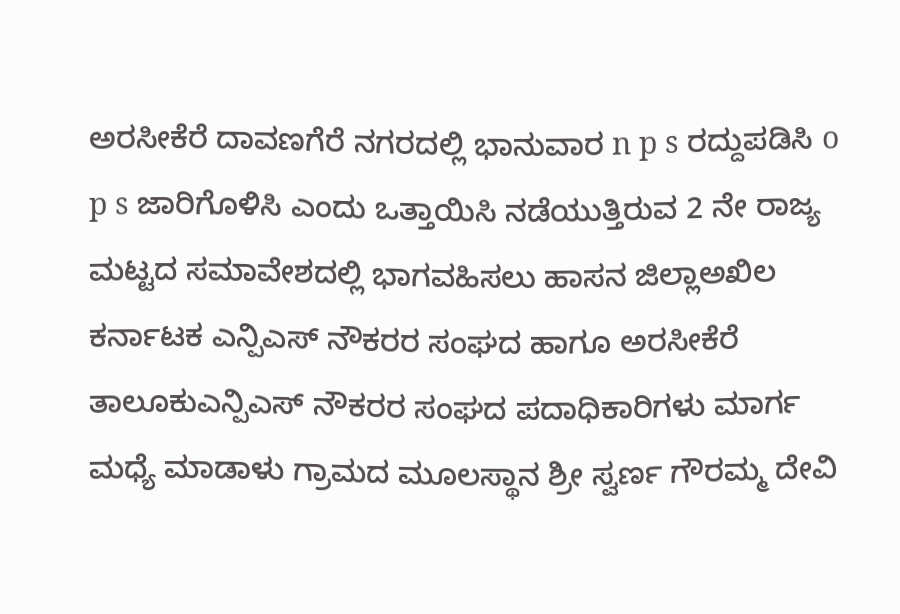ಅರಸೀಕೆರೆ ದಾವಣಗೆರೆ ನಗರದಲ್ಲಿ ಭಾನುವಾರ n p s ರದ್ದುಪಡಿಸಿ o p s ಜಾರಿಗೊಳಿಸಿ ಎಂದು ಒತ್ತಾಯಿಸಿ ನಡೆಯುತ್ತಿರುವ 2 ನೇ ರಾಜ್ಯ ಮಟ್ಟದ ಸಮಾವೇಶದಲ್ಲಿ ಭಾಗವಹಿಸಲು ಹಾಸನ ಜಿಲ್ಲಾಅಖಿಲ ಕರ್ನಾಟಕ ಎನ್ಪಿಎಸ್ ನೌಕರರ ಸಂಘದ ಹಾಗೂ ಅರಸೀಕೆರೆ ತಾಲೂಕುಎನ್ಪಿಎಸ್ ನೌಕರರ ಸಂಘದ ಪದಾಧಿಕಾರಿಗಳು ಮಾರ್ಗ ಮಧ್ಯೆ ಮಾಡಾಳು ಗ್ರಾಮದ ಮೂಲಸ್ಥಾನ ಶ್ರೀ ಸ್ವರ್ಣ ಗೌರಮ್ಮ ದೇವಿ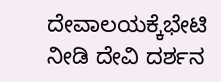ದೇವಾಲಯಕ್ಕೆಭೇಟಿ ನೀಡಿ ದೇವಿ ದರ್ಶನ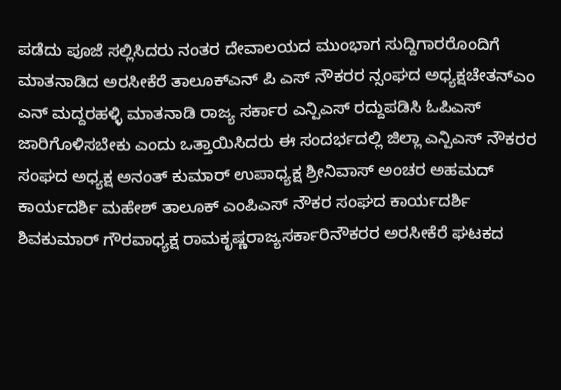ಪಡೆದು ಪೂಜೆ ಸಲ್ಲಿಸಿದರು ನಂತರ ದೇವಾಲಯದ ಮುಂಭಾಗ ಸುದ್ದಿಗಾರರೊಂದಿಗೆ ಮಾತನಾಡಿದ ಅರಸೀಕೆರೆ ತಾಲೂಕ್ಎನ್ ಪಿ ಎಸ್ ನೌಕರರ ನ್ಸಂಘದ ಅಧ್ಯಕ್ಷಚೇತನ್ಎಂ ಎನ್ ಮದ್ದರಹಳ್ಳಿ ಮಾತನಾಡಿ ರಾಜ್ಯ ಸರ್ಕಾರ ಎನ್ಪಿಎಸ್ ರದ್ದುಪಡಿಸಿ ಓಪಿಎಸ್ ಜಾರಿಗೊಳಿಸಬೇಕು ಎಂದು ಒತ್ತಾಯಿಸಿದರು ಈ ಸಂದರ್ಭದಲ್ಲಿ ಜಿಲ್ಲಾ ಎನ್ಪಿಎಸ್ ನೌಕರರ ಸಂಘದ ಅಧ್ಯಕ್ಷ ಅನಂತ್ ಕುಮಾರ್ ಉಪಾಧ್ಯಕ್ಷ ಶ್ರೀನಿವಾಸ್ ಅಂಚರ ಅಹಮದ್ ಕಾರ್ಯದರ್ಶಿ ಮಹೇಶ್ ತಾಲೂಕ್ ಎಂಪಿಎಸ್ ನೌಕರ ಸಂಘದ ಕಾರ್ಯದರ್ಶಿ ಶಿವಕುಮಾರ್ ಗೌರವಾಧ್ಯಕ್ಷ ರಾಮಕೃಷ್ಣರಾಜ್ಯಸರ್ಕಾರಿನೌಕರರ ಅರಸೀಕೆರೆ ಘಟಕದ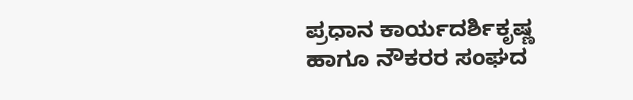ಪ್ರಧಾನ ಕಾರ್ಯದರ್ಶಿಕೃಷ್ಣ ಹಾಗೂ ನೌಕರರ ಸಂಘದ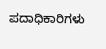ಪದಾಧಿಕಾರಿಗಳು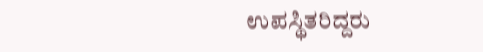ಉಪಸ್ಥಿತರಿದ್ದರು